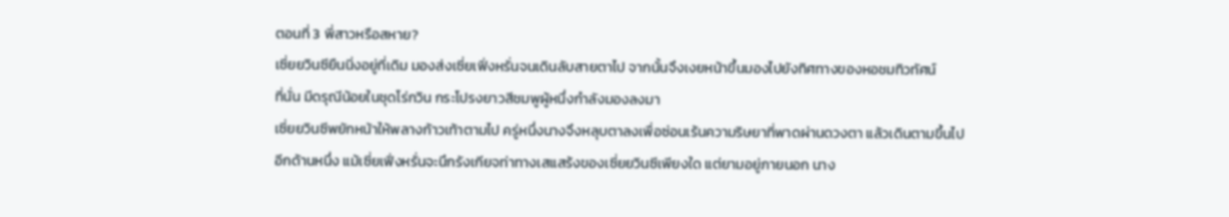ตอนที่ 3 พี่สาวหรือสหาย?
เซี่ยยวินซียืนนิ่งอยู่ที่เดิม มองส่งเซี่ยเฟิ่งหรั่นจนเดินลับสายตาไป จากนั้นจึงเงยหน้าขึ้นมองไปยังทิศทางของหอชมทิวทัศน์
ที่นั่น มีดรุณีน้อยในชุดโร่กวิน กระโปรงยาวสีชมพูผู้หนึ่งกำลังมองลงมา
เซี่ยยวินซีพยักหน้าให้พลางก้าวเท้าตามไป ครู่หนึ่งนางจึงหลุบตาลงเพื่อซ่อนเร้นความริษยาที่พาดผ่านดวงตา แล้วเดินตามขึ้นไป
อีกด้านหนึ่ง แม้เซี่ยเฟิ่งหรั่นจะนึกรังเกียจท่าทางเสแสร้งของเซี่ยยวินซีเพียงใด แต่ยามอยู่ภายนอก นาง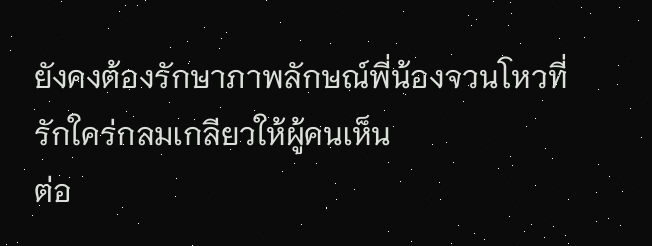ยังคงต้องรักษาภาพลักษณ์พี่น้องจวนโหวที่รักใคร่กลมเกลียวให้ผู้คนเห็น
ต่อ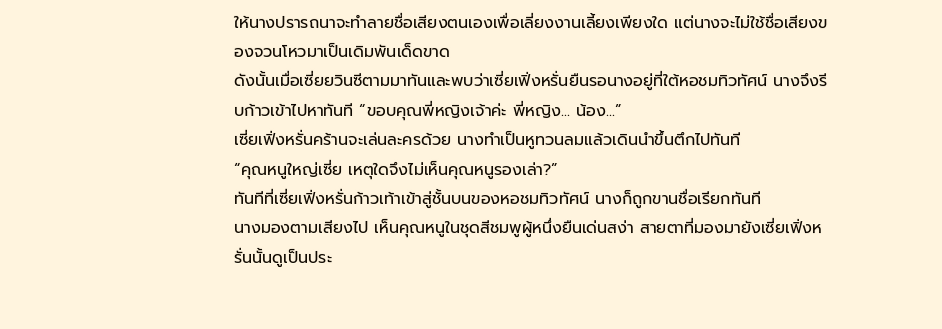ให้นางปรารถนาจะทำลายชื่อเสียงตนเองเพื่อเลี่ยงงานเลี้ยงเพียงใด แต่นางจะไม่ใช้ชื่อเสียงของจวนโหวมาเป็นเดิมพันเด็ดขาด
ดังนั้นเมื่อเซี่ยยวินซีตามมาทันและพบว่าเซี่ยเฟิ่งหรั่นยืนรอนางอยู่ที่ใต้หอชมทิวทัศน์ นางจึงรีบก้าวเข้าไปหาทันที “ขอบคุณพี่หญิงเจ้าค่ะ พี่หญิง... น้อง...”
เซี่ยเฟิ่งหรั่นคร้านจะเล่นละครด้วย นางทำเป็นหูทวนลมแล้วเดินนำขึ้นตึกไปทันที
“คุณหนูใหญ่เซี่ย เหตุใดจึงไม่เห็นคุณหนูรองเล่า?”
ทันทีที่เซี่ยเฟิ่งหรั่นก้าวเท้าเข้าสู่ชั้นบนของหอชมทิวทัศน์ นางก็ถูกขานชื่อเรียกทันที
นางมองตามเสียงไป เห็นคุณหนูในชุดสีชมพูผู้หนึ่งยืนเด่นสง่า สายตาที่มองมายังเซี่ยเฟิ่งหรั่นนั้นดูเป็นประ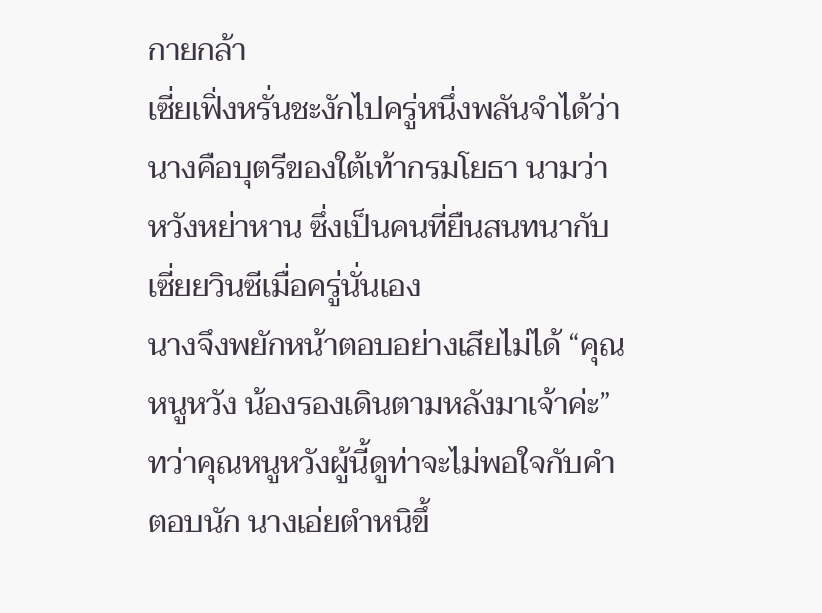กายกล้า
เซี่ยเฟิ่งหรั่นชะงักไปครู่หนึ่งพลันจำได้ว่านางคือบุตรีของใต้เท้ากรมโยธา นามว่า หวังหย่าหาน ซึ่งเป็นคนที่ยืนสนทนากับเซี่ยยวินซีเมื่อครู่นั่นเอง
นางจึงพยักหน้าตอบอย่างเสียไม่ได้ “คุณหนูหวัง น้องรองเดินตามหลังมาเจ้าค่ะ”
ทว่าคุณหนูหวังผู้นี้ดูท่าจะไม่พอใจกับคำตอบนัก นางเอ่ยตำหนิขึ้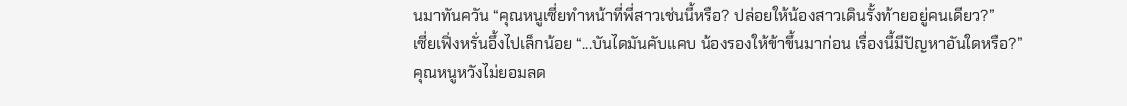นมาทันควัน “คุณหนูเซี่ยทำหน้าที่พี่สาวเช่นนี้หรือ? ปล่อยให้น้องสาวเดินรั้งท้ายอยู่คนเดียว?”
เซี่ยเฟิ่งหรั่นอึ้งไปเล็กน้อย “...บันไดมันคับแคบ น้องรองให้ข้าขึ้นมาก่อน เรื่องนี้มีปัญหาอันใดหรือ?”
คุณหนูหวังไม่ยอมลด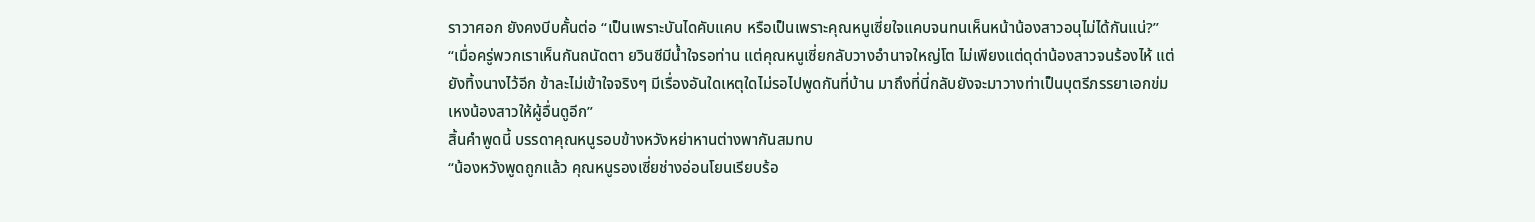ราวาศอก ยังคงบีบคั้นต่อ “เป็นเพราะบันไดคับแคบ หรือเป็นเพราะคุณหนูเซี่ยใจแคบจนทนเห็นหน้าน้องสาวอนุไม่ได้กันแน่?”
“เมื่อครู่พวกเราเห็นกันถนัดตา ยวินซีมีน้ำใจรอท่าน แต่คุณหนูเซี่ยกลับวางอำนาจใหญ่โต ไม่เพียงแต่ดุด่าน้องสาวจนร้องไห้ แต่ยังทิ้งนางไว้อีก ข้าละไม่เข้าใจจริงๆ มีเรื่องอันใดเหตุใดไม่รอไปพูดกันที่บ้าน มาถึงที่นี่กลับยังจะมาวางท่าเป็นบุตรีภรรยาเอกข่มเหงน้องสาวให้ผู้อื่นดูอีก”
สิ้นคำพูดนี้ บรรดาคุณหนูรอบข้างหวังหย่าหานต่างพากันสมทบ
“น้องหวังพูดถูกแล้ว คุณหนูรองเซี่ยช่างอ่อนโยนเรียบร้อ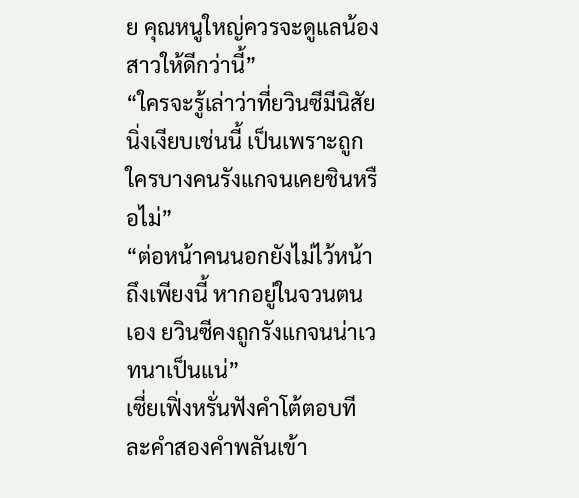ย คุณหนูใหญ่ควรจะดูแลน้องสาวให้ดีกว่านี้”
“ใครจะรู้เล่าว่าที่ยวินซีมีนิสัยนิ่งเงียบเช่นนี้ เป็นเพราะถูกใครบางคนรังแกจนเคยชินหรือไม่”
“ต่อหน้าคนนอกยังไม่ไว้หน้าถึงเพียงนี้ หากอยู่ในจวนตนเอง ยวินซีคงถูกรังแกจนน่าเวทนาเป็นแน่”
เซี่ยเฟิ่งหรั่นฟังคำโต้ตอบทีละคำสองคำพลันเข้า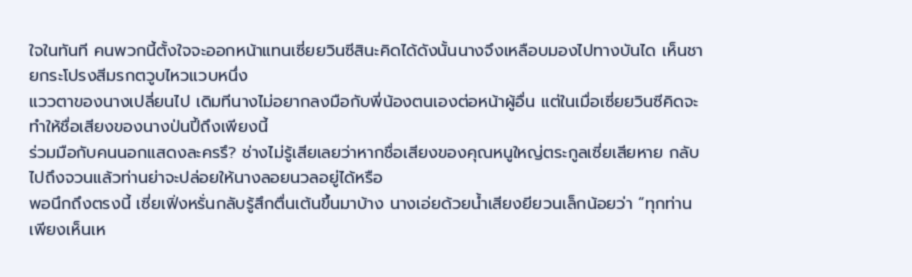ใจในทันที คนพวกนี้ตั้งใจจะออกหน้าแทนเซี่ยยวินซีสินะคิดได้ดังนั้นนางจึงเหลือบมองไปทางบันได เห็นชายกระโปรงสีมรกตวูบไหวแวบหนึ่ง
แววตาของนางเปลี่ยนไป เดิมทีนางไม่อยากลงมือกับพี่น้องตนเองต่อหน้าผู้อื่น แต่ในเมื่อเซี่ยยวินซีคิดจะทำให้ชื่อเสียงของนางป่นปี้ถึงเพียงนี้
ร่วมมือกับคนนอกแสดงละครรึ? ช่างไม่รู้เสียเลยว่าหากชื่อเสียงของคุณหนูใหญ่ตระกูลเซี่ยเสียหาย กลับไปถึงจวนแล้วท่านย่าจะปล่อยให้นางลอยนวลอยู่ได้หรือ
พอนึกถึงตรงนี้ เซี่ยเฟิ่งหรั่นกลับรู้สึกตื่นเต้นขึ้นมาบ้าง นางเอ่ยด้วยน้ำเสียงยียวนเล็กน้อยว่า “ทุกท่านเพียงเห็นเห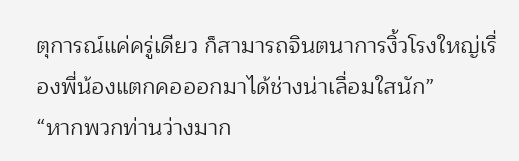ตุการณ์แค่ครู่เดียว ก็สามารถจินตนาการงิ้วโรงใหญ่เรื่องพี่น้องแตกคอออกมาได้ช่างน่าเลื่อมใสนัก”
“หากพวกท่านว่างมาก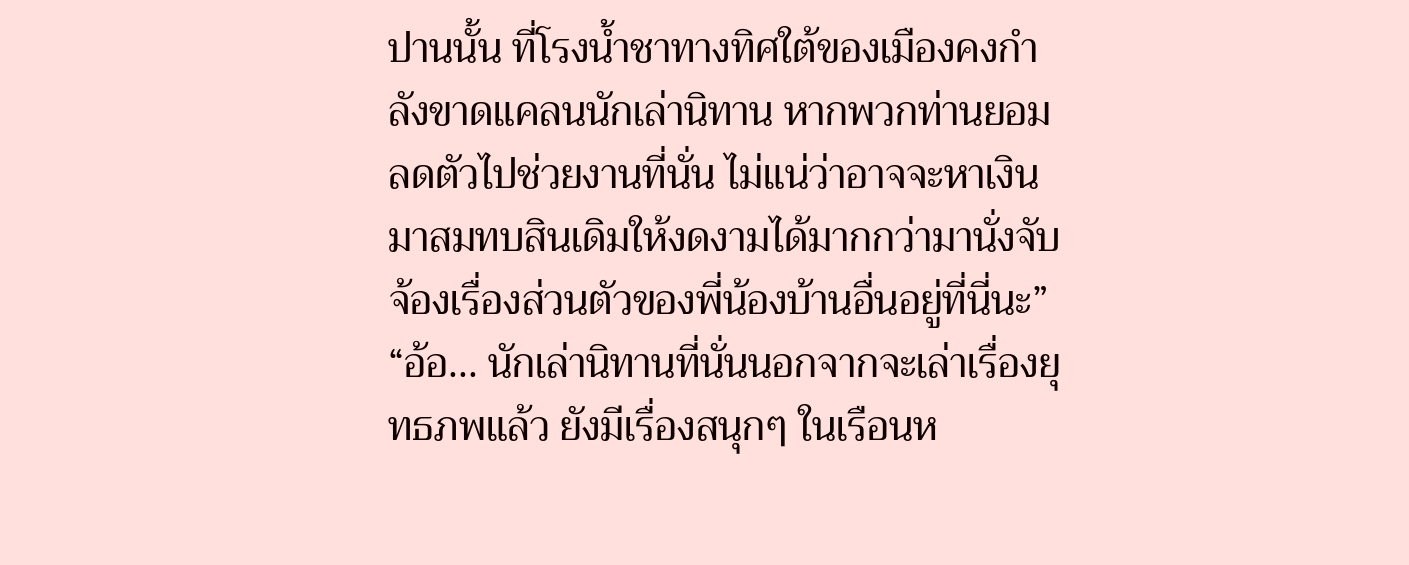ปานนั้น ที่โรงน้ำชาทางทิศใต้ของเมืองคงกำลังขาดแคลนนักเล่านิทาน หากพวกท่านยอมลดตัวไปช่วยงานที่นั่น ไม่แน่ว่าอาจจะหาเงินมาสมทบสินเดิมให้งดงามได้มากกว่ามานั่งจับจ้องเรื่องส่วนตัวของพี่น้องบ้านอื่นอยู่ที่นี่นะ”
“อ้อ... นักเล่านิทานที่นั่นนอกจากจะเล่าเรื่องยุทธภพแล้ว ยังมีเรื่องสนุกๆ ในเรือนห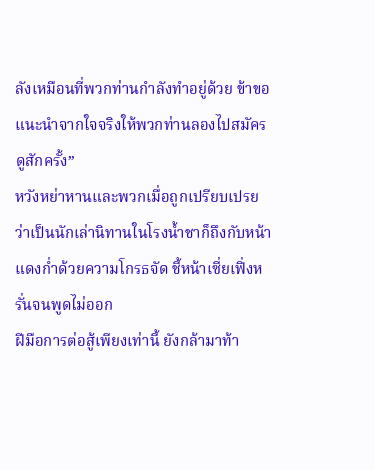ลังเหมือนที่พวกท่านกำลังทำอยู่ด้วย ข้าขอแนะนำจากใจจริงให้พวกท่านลองไปสมัครดูสักครั้ง”
หวังหย่าหานและพวกเมื่อถูกเปรียบเปรยว่าเป็นนักเล่านิทานในโรงน้ำชาก็ถึงกับหน้าแดงก่ำด้วยความโกรธจัด ชี้หน้าเซี่ยเฟิ่งหรั่นจนพูดไม่ออก
ฝีมือการต่อสู้เพียงเท่านี้ ยังกล้ามาท้า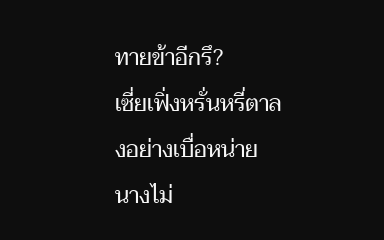ทายข้าอีกรึ?
เซี่ยเฟิ่งหรั่นหรี่ตาลงอย่างเบื่อหน่าย นางไม่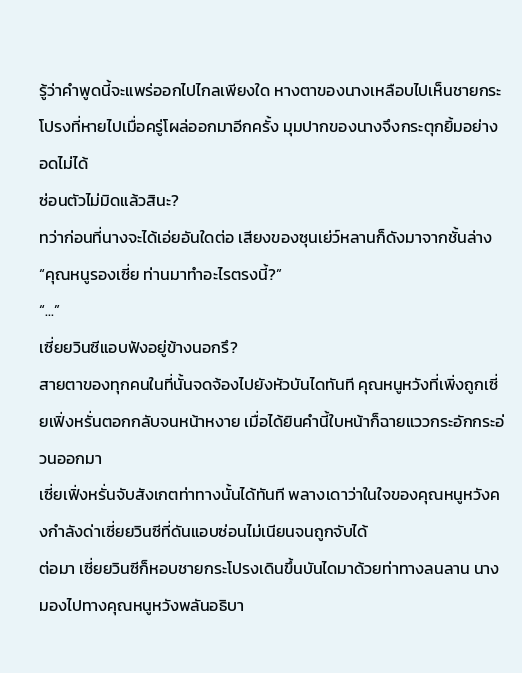รู้ว่าคำพูดนี้จะแพร่ออกไปไกลเพียงใด หางตาของนางเหลือบไปเห็นชายกระโปรงที่หายไปเมื่อครู่โผล่ออกมาอีกครั้ง มุมปากของนางจึงกระตุกยิ้มอย่างอดไม่ได้
ซ่อนตัวไม่มิดแล้วสินะ?
ทว่าก่อนที่นางจะได้เอ่ยอันใดต่อ เสียงของซุนเย่ว์หลานก็ดังมาจากชั้นล่าง
“คุณหนูรองเซี่ย ท่านมาทำอะไรตรงนี้?”
“...”
เซี่ยยวินซีแอบฟังอยู่ข้างนอกรึ?
สายตาของทุกคนในที่นั้นจดจ้องไปยังหัวบันไดทันที คุณหนูหวังที่เพิ่งถูกเซี่ยเฟิ่งหรั่นตอกกลับจนหน้าหงาย เมื่อได้ยินคำนี้ใบหน้าก็ฉายแววกระอักกระอ่วนออกมา
เซี่ยเฟิ่งหรั่นจับสังเกตท่าทางนั้นได้ทันที พลางเดาว่าในใจของคุณหนูหวังคงกำลังด่าเซี่ยยวินซีที่ดันแอบซ่อนไม่เนียนจนถูกจับได้
ต่อมา เซี่ยยวินซีก็หอบชายกระโปรงเดินขึ้นบันไดมาด้วยท่าทางลนลาน นางมองไปทางคุณหนูหวังพลันอธิบา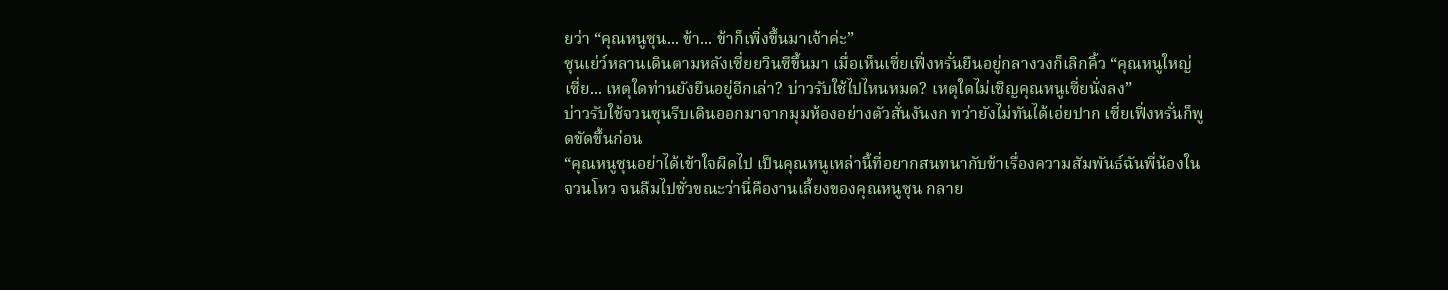ยว่า “คุณหนูซุน... ข้า... ข้าก็เพิ่งขึ้นมาเจ้าค่ะ”
ซุนเย่ว์หลานเดินตามหลังเซี่ยยวินซีขึ้นมา เมื่อเห็นเซี่ยเฟิ่งหรั่นยืนอยู่กลางวงก็เลิกคิ้ว “คุณหนูใหญ่เซี่ย... เหตุใดท่านยังยืนอยู่อีกเล่า? บ่าวรับใช้ไปไหนหมด? เหตุใดไม่เชิญคุณหนูเซี่ยนั่งลง”
บ่าวรับใช้จวนซุนรีบเดินออกมาจากมุมห้องอย่างตัวสั่นงันงก ทว่ายังไม่ทันได้เอ่ยปาก เซี่ยเฟิ่งหรั่นก็พูดขัดขึ้นก่อน
“คุณหนูซุนอย่าได้เข้าใจผิดไป เป็นคุณหนูเหล่านี้ที่อยากสนทนากับข้าเรื่องความสัมพันธ์ฉันพี่น้องในจวนโหว จนลืมไปชั่วขณะว่านี่คืองานเลี้ยงของคุณหนูซุน กลาย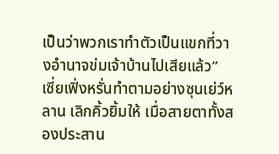เป็นว่าพวกเราทำตัวเป็นแขกที่วางอำนาจข่มเจ้าบ้านไปเสียแล้ว”
เซี่ยเฟิ่งหรั่นทำตามอย่างซุนเย่ว์หลาน เลิกคิ้วยิ้มให้ เมื่อสายตาทั้งสองประสาน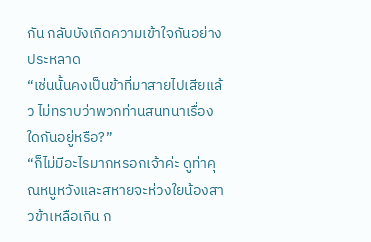กัน กลับบังเกิดความเข้าใจกันอย่างประหลาด
“เช่นนั้นคงเป็นข้าที่มาสายไปเสียแล้ว ไม่ทราบว่าพวกท่านสนทนาเรื่องใดกันอยู่หรือ?”
“ก็ไม่มีอะไรมากหรอกเจ้าค่ะ ดูท่าคุณหนูหวังและสหายจะห่วงใยน้องสาวข้าเหลือเกิน ก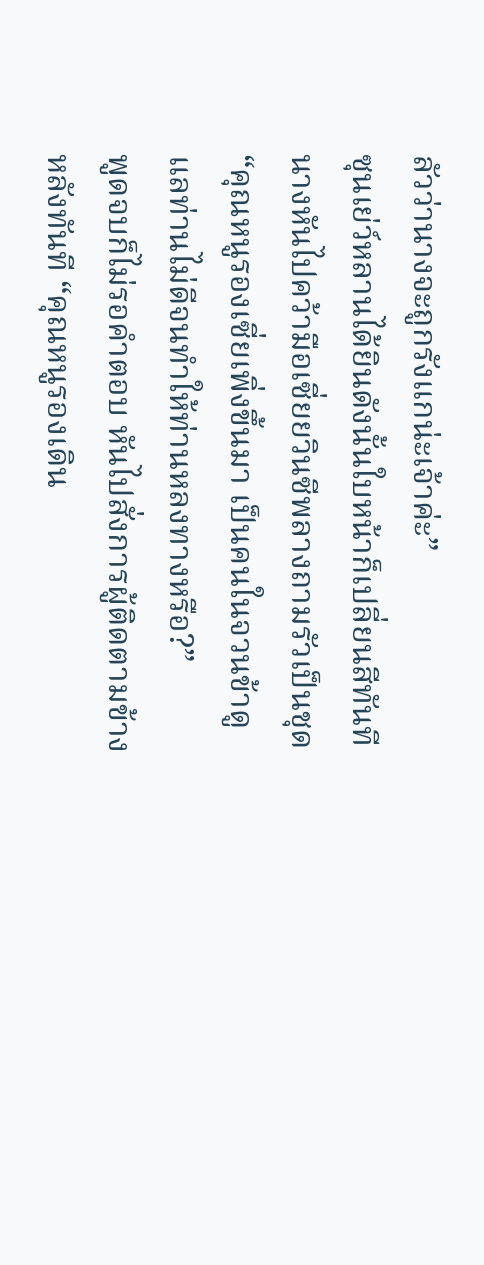ลัวว่านางจะถูกรังแกน่ะเจ้าค่ะ”
ซุนเย่ว์หลานได้ยินดังนั้นใบหน้าก็เปลี่ยนสีทันที นางหันไปคว้ามือเซี่ยยวินซีพลางถามรัวเป็นชุด
“คุณหนูรองเซี่ยเพิ่งขึ้นมา เป็นคนในจวนข้าดูแลท่านไม่ดีจนทำให้ท่านหลงทางหรือ?”
พูดจบก็ไม่รอคำตอบ หันไปสั่งการผู้ติดตามข้างหลังทันที “คุณหนูรองเดิน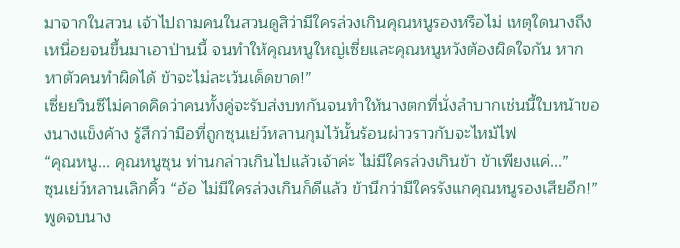มาจากในสวน เจ้าไปถามคนในสวนดูสิว่ามีใครล่วงเกินคุณหนูรองหรือไม่ เหตุใดนางถึงเหนื่อยจนขึ้นมาเอาป่านนี้ จนทำให้คุณหนูใหญ่เซี่ยและคุณหนูหวังต้องผิดใจกัน หากหาตัวคนทำผิดได้ ข้าจะไม่ละเว้นเด็ดขาด!”
เซี่ยยวินซีไม่คาดคิดว่าคนทั้งคู่จะรับส่งบทกันจนทำให้นางตกที่นั่งลำบากเช่นนี้ใบหน้าของนางแข็งค้าง รู้สึกว่ามือที่ถูกซุนเย่ว์หลานกุมไว้นั้นร้อนผ่าวราวกับจะไหม้ไฟ
“คุณหนู... คุณหนูซุน ท่านกล่าวเกินไปแล้วเจ้าค่ะ ไม่มีใครล่วงเกินข้า ข้าเพียงแค่...”
ซุนเย่ว์หลานเลิกคิ้ว “อ้อ ไม่มีใครล่วงเกินก็ดีแล้ว ข้านึกว่ามีใครรังแกคุณหนูรองเสียอีก!”
พูดจบนาง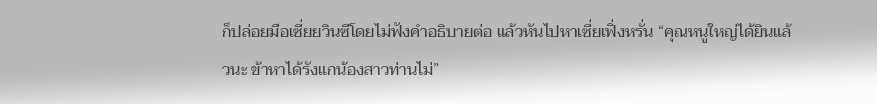ก็ปล่อยมือเซี่ยยวินซีโดยไม่ฟังคำอธิบายต่อ แล้วหันไปหาเซี่ยเฟิ่งหรั่น “คุณหนูใหญ่ได้ยินแล้วนะ ข้าหาได้รังแกน้องสาวท่านไม่”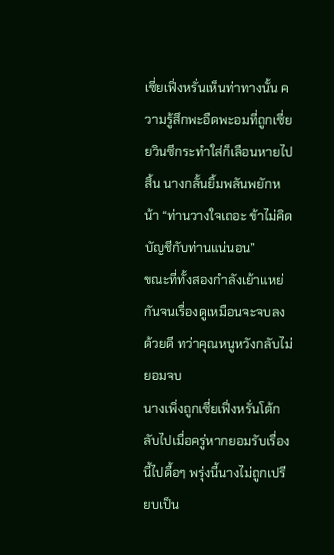เซี่ยเฟิ่งหรั่นเห็นท่าทางนั้น ความรู้สึกพะอืดพะอมที่ถูกเซี่ยยวินซีกระทำใส่ก็เลือนหายไปสิ้น นางกลั้นยิ้มพลันพยักหน้า “ท่านวางใจเถอะ ข้าไม่คิดบัญชีกับท่านแน่นอน”
ขณะที่ทั้งสองกำลังเย้าแหย่กันจนเรื่องดูเหมือนจะจบลงด้วยดี ทว่าคุณหนูหวังกลับไม่ยอมจบ
นางเพิ่งถูกเซี่ยเฟิ่งหรั่นโต้กลับไปเมื่อครู่หากยอมรับเรื่องนี้ไปดื้อๆ พรุ่งนี้นางไม่ถูกเปรียบเป็น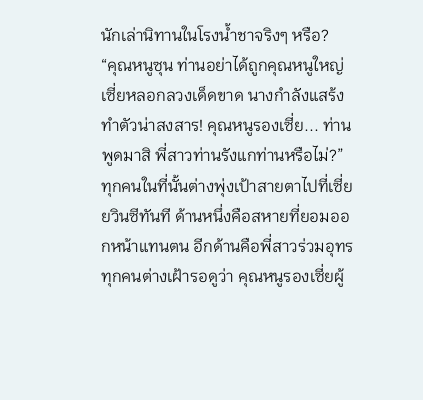นักเล่านิทานในโรงน้ำชาจริงๆ หรือ?
“คุณหนูซุน ท่านอย่าได้ถูกคุณหนูใหญ่เซี่ยหลอกลวงเด็ดขาด นางกำลังแสร้งทำตัวน่าสงสาร! คุณหนูรองเซี่ย... ท่านพูดมาสิ พี่สาวท่านรังแกท่านหรือไม่?”
ทุกคนในที่นั้นต่างพุ่งเป้าสายตาไปที่เซี่ยยวินซีทันที ด้านหนึ่งคือสหายที่ยอมออกหน้าแทนตน อีกด้านคือพี่สาวร่วมอุทร ทุกคนต่างเฝ้ารอดูว่า คุณหนูรองเซี่ยผู้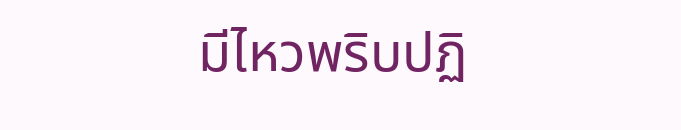มีไหวพริบปฏิ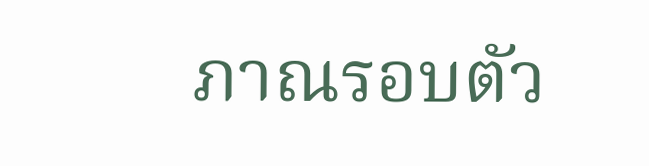ภาณรอบตัว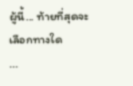ผู้นี้... ท้ายที่สุดจะเลือกทางใด
...